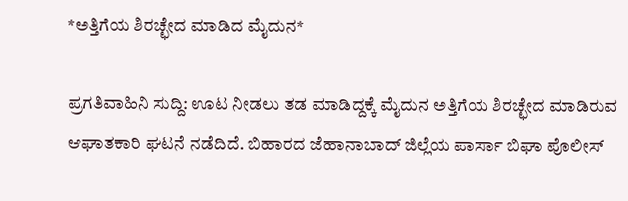*ಅತ್ತಿಗೆಯ ಶಿರಚ್ಛೇದ ಮಾಡಿದ ಮೈದುನ*

ಪ್ರಗತಿವಾಹಿನಿ ಸುದ್ದಿ: ಊಟ ನೀಡಲು ತಡ ಮಾಡಿದ್ದಕ್ಕೆ ಮೈದುನ ಅತ್ತಿಗೆಯ ಶಿರಚ್ಛೇದ ಮಾಡಿರುವ ಆಘಾತಕಾರಿ ಘಟನೆ ನಡೆದಿದೆ. ಬಿಹಾರದ ಜೆಹಾನಾಬಾದ್ ಜಿಲ್ಲೆಯ ಪಾರ್ಸಾ ಬಿಘಾ ಪೊಲೀಸ್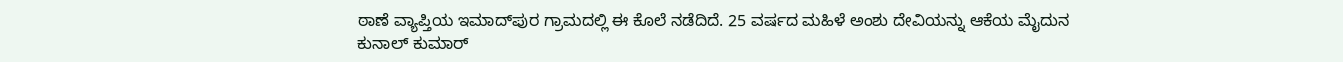ಠಾಣೆ ವ್ಯಾಪ್ತಿಯ ಇಮಾದ್‌ಪುರ ಗ್ರಾಮದಲ್ಲಿ ಈ ಕೊಲೆ ನಡೆದಿದೆ. 25 ವರ್ಷದ ಮಹಿಳೆ ಅಂಶು ದೇವಿಯನ್ನು ಆಕೆಯ ಮೈದುನ ಕುನಾಲ್ ಕುಮಾರ್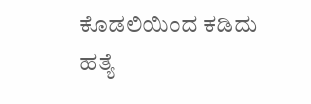ಕೊಡಲಿಯಿಂದ ಕಡಿದು ಹತ್ಯೆ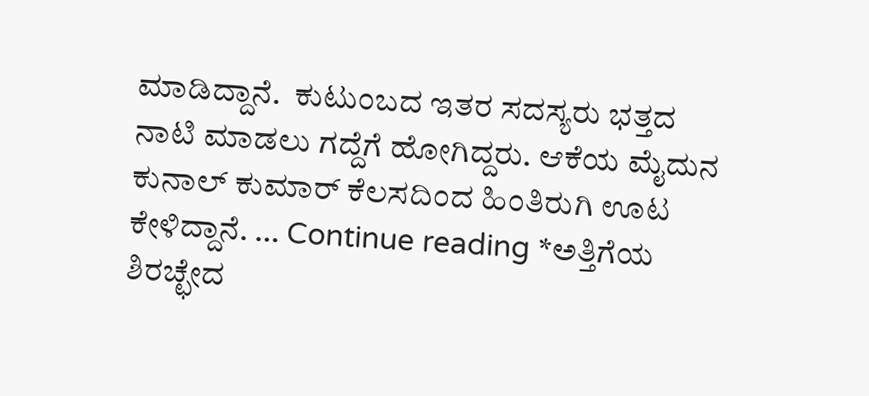ಮಾಡಿದ್ದಾನೆ.  ಕುಟುಂಬದ ಇತರ ಸದಸ್ಯರು ಭತ್ತದ ನಾಟಿ ಮಾಡಲು ಗದ್ದೆಗೆ ಹೋಗಿದ್ದರು. ಆಕೆಯ ಮೈದುನ ಕುನಾಲ್ ಕುಮಾರ್ ಕೆಲಸದಿಂದ ಹಿಂತಿರುಗಿ ಊಟ ಕೇಳಿದ್ದಾನೆ. … Continue reading *ಅತ್ತಿಗೆಯ ಶಿರಚ್ಛೇದ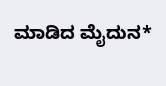ಮಾಡಿದ ಮೈದುನ*